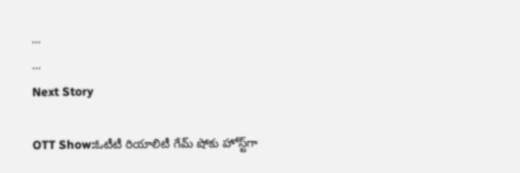...
...
Next Story

OTT Show:ఓటీటీ రియాలిటీ గేమ్ షోకు హోస్ట్‌గా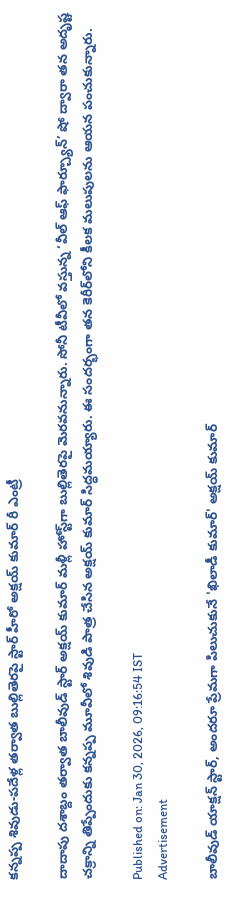కన్నప్ప శివుడు-పదేళ్ల తర్వాత బుల్లితెరపై స్టార్ హీరో అక్షయ్ కుమార్ రీ ఎంట్రీ

దాదాపు దశాబ్దం తర్వాత బాలీవుడ్ స్టార్ అక్షయ్ కుమార్ మళ్లీ హోస్ట్‌గా బుల్లితెరపై మెరవనున్నారు. సోనీ టీవీలో వస్తున్న ‘వీల్ ఆఫ్ ఫార్చ్యూన్’ షో ద్వారా తన అదృష్ట చక్రాన్ని తిప్పేందుకు కన్నప్ప మూవీలో శివుడి పాత్ర చేసిన అక్షయ్ కుమార్ సిద్ధమయ్యారు. ఈ సందర్భంగా తన కెరీర్‌లోని కీలక మలుపులను ఆయన పంచుకున్నారు.

Published on: Jan 30, 2026, 09:16:54 IST
Advertisement

బాలీవుడ్ యాక్షన్ స్టార్, అందరూ ప్రేమగా పిలుచుకునే 'ఖిలాడీ కుమార్' అక్షయ్ కుమార్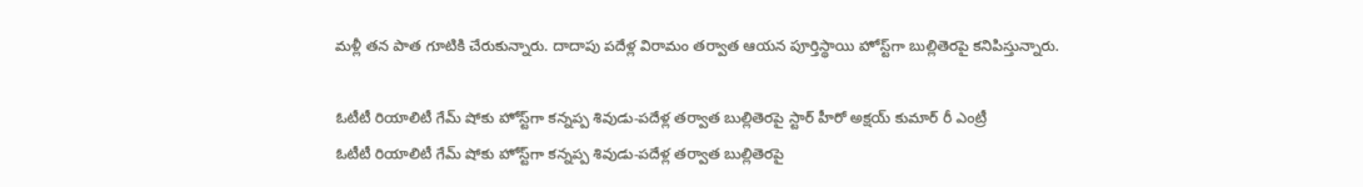మళ్లీ తన పాత గూటికి చేరుకున్నారు. దాదాపు పదేళ్ల విరామం తర్వాత ఆయన పూర్తిస్థాయి హోస్ట్‌గా బుల్లితెరపై కనిపిస్తున్నారు.

ఓటీటీ రియాలిటీ గేమ్ షోకు హోస్ట్‌గా కన్నప్ప శివుడు-పదేళ్ల తర్వాత బుల్లితెరపై స్టార్ హీరో అక్షయ్ కుమార్ రీ ఎంట్రీ
ఓటీటీ రియాలిటీ గేమ్ షోకు హోస్ట్‌గా కన్నప్ప శివుడు-పదేళ్ల తర్వాత బుల్లితెరపై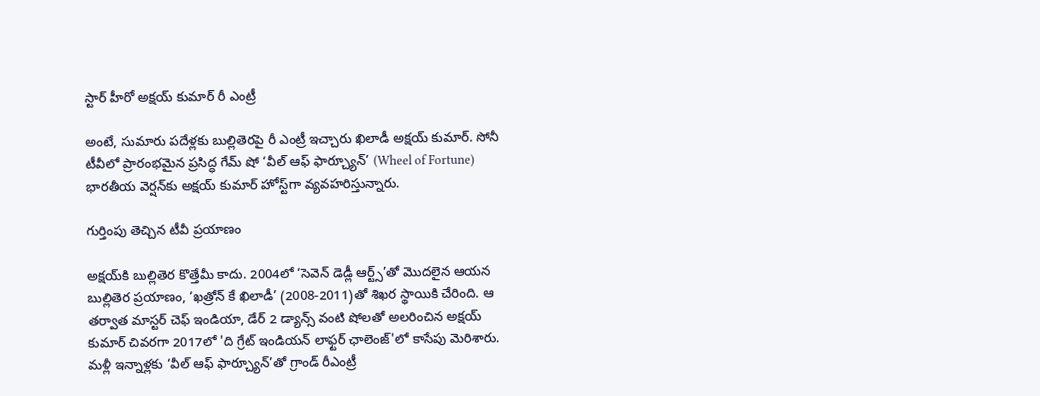స్టార్ హీరో అక్షయ్ కుమార్ రీ ఎంట్రీ

అంటే, సుమారు పదేళ్లకు బుల్లితెరపై రీ ఎంట్రీ ఇచ్చారు ఖిలాడీ అక్షయ్ కుమార్. సోనీ టీవీలో ప్రారంభమైన ప్రసిద్ధ గేమ్ షో ‘వీల్ ఆఫ్ ఫార్చ్యూన్’ (Wheel of Fortune) భారతీయ వెర్షన్‌కు అక్షయ్ కుమార్ హోస్ట్‌గా వ్యవహరిస్తున్నారు.

గుర్తింపు తెచ్చిన టీవీ ప్రయాణం

అక్షయ్‌కి బుల్లితెర కొత్తేమీ కాదు. 2004లో ‘సెవెన్ డెడ్లీ ఆర్ట్స్’తో మొదలైన ఆయన బుల్లితెర ప్రయాణం, ‘ఖత్రోన్ కే ఖిలాడీ’ (2008-2011)తో శిఖర స్థాయికి చేరింది. ఆ తర్వాత మాస్టర్ చెఫ్ ఇండియా, డేర్ 2 డ్యాన్స్ వంటి షోలతో అలరించిన అక్షయ్ కుమార్ చివరగా 2017లో 'ది గ్రేట్ ఇండియన్ లాఫ్టర్ ఛాలెంజ్'లో కాసేపు మెరిశారు. మళ్లీ ఇన్నాళ్లకు ‘వీల్ ఆఫ్ ఫార్చ్యూన్’తో గ్రాండ్ రీఎంట్రీ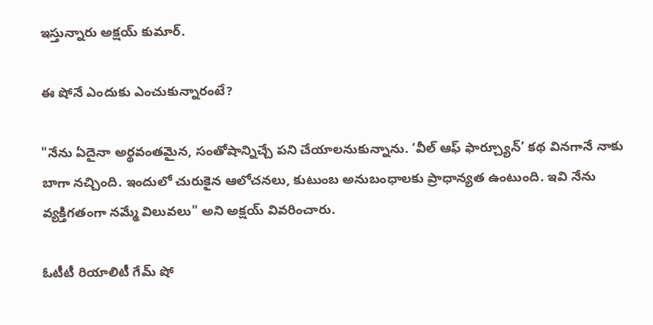ఇస్తున్నారు అక్షయ్ కుమార్.

ఈ షోనే ఎందుకు ఎంచుకున్నారంటే?

"నేను ఏదైనా అర్థవంతమైన, సంతోషాన్నిచ్చే పని చేయాలనుకున్నాను. ‘వీల్ ఆఫ్ ఫార్చ్యూన్’ కథ వినగానే నాకు బాగా నచ్చింది. ఇందులో చురుకైన ఆలోచనలు, కుటుంబ అనుబంధాలకు ప్రాధాన్యత ఉంటుంది. ఇవి నేను వ్యక్తిగతంగా నమ్మే విలువలు" అని అక్షయ్ వివరించారు.

ఓటీటీ రియాలిటీ గేమ్ షో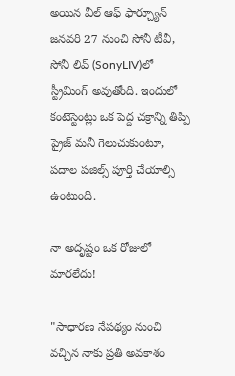అయిన వీల్ ఆఫ్ ఫార్చ్యూన్ జనవరి 27 నుంచి సోనీ టీవీ, సోనీ లివ్ (SonyLIV)లో స్ట్రీమింగ్ అవుతోంది. ఇందులో కంటెస్టెంట్లు ఒక పెద్ద చక్రాన్ని తిప్పి ప్రైజ్ మనీ గెలుచుకుంటూ, పదాల పజిల్స్ పూర్తి చేయాల్సి ఉంటుంది.

నా అదృష్టం ఒక రోజులో మారలేదు!

"సాధారణ నేపథ్యం నుంచి వచ్చిన నాకు ప్రతి అవకాశం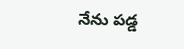నేను పడ్డ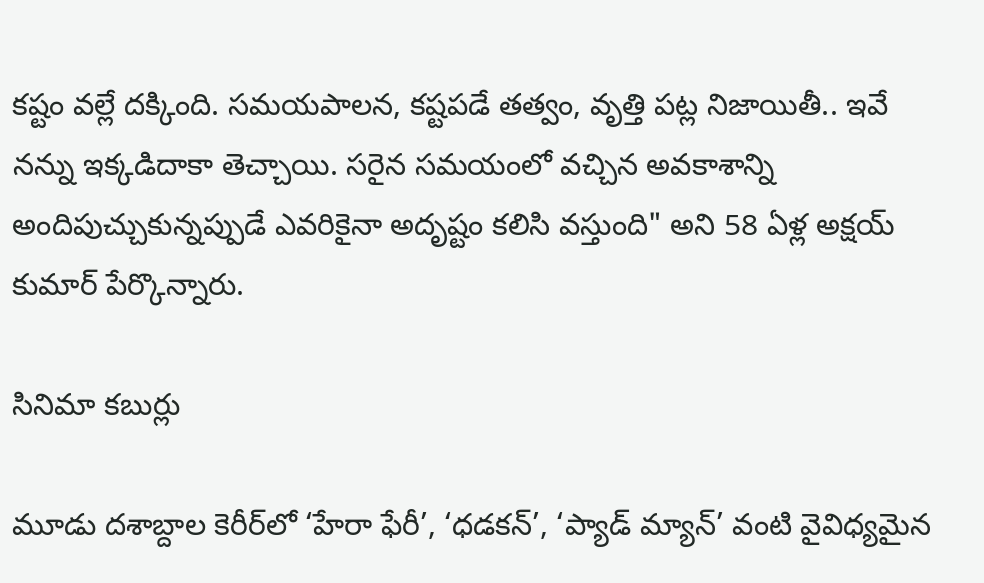కష్టం వల్లే దక్కింది. సమయపాలన, కష్టపడే తత్వం, వృత్తి పట్ల నిజాయితీ.. ఇవే నన్ను ఇక్కడిదాకా తెచ్చాయి. సరైన సమయంలో వచ్చిన అవకాశాన్ని అందిపుచ్చుకున్నప్పుడే ఎవరికైనా అదృష్టం కలిసి వస్తుంది" అని 58 ఏళ్ల అక్షయ్ కుమార్ పేర్కొన్నారు.

సినిమా కబుర్లు

మూడు దశాబ్దాల కెరీర్‌లో ‘హేరా ఫేరీ’, ‘ధడకన్’, ‘ప్యాడ్ మ్యాన్’ వంటి వైవిధ్యమైన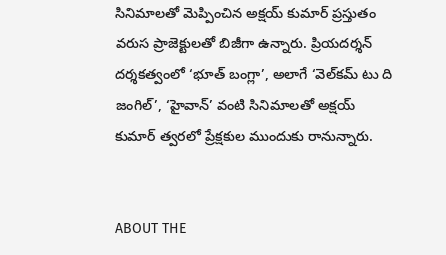సినిమాలతో మెప్పించిన అక్షయ్ కుమార్ ప్రస్తుతం వరుస ప్రాజెక్టులతో బిజీగా ఉన్నారు. ప్రియదర్శన్ దర్శకత్వంలో ‘భూత్ బంగ్లా’, అలాగే ‘వెల్‌కమ్ టు ది జంగిల్’, ‘హైవాన్’ వంటి సినిమాలతో అక్షయ్ కుమార్ త్వరలో ప్రేక్షకుల ముందుకు రానున్నారు.


ABOUT THE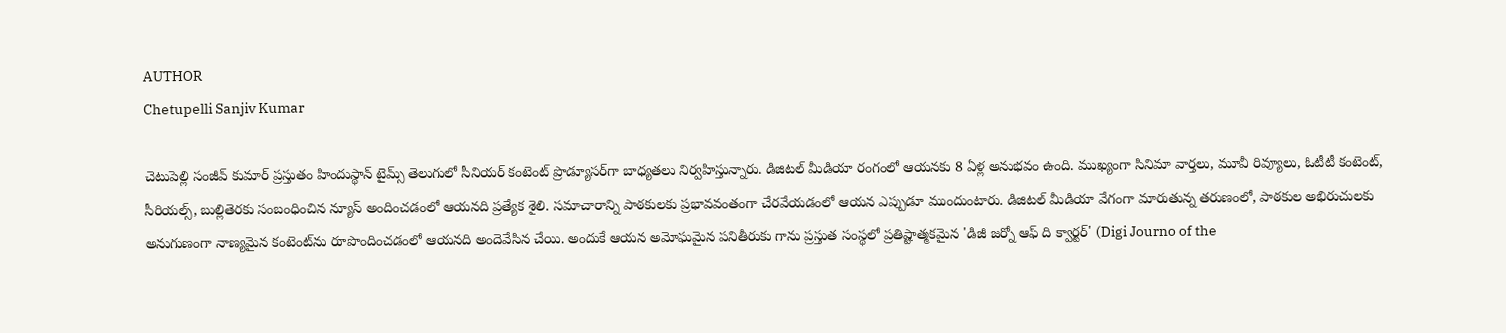AUTHOR
Chetupelli Sanjiv Kumar

చెటుపెల్లి సంజీవ్ కుమార్ ప్రస్తుతం హిందుస్థాన్ టైమ్స్ తెలుగులో సీనియర్ కంటెంట్ ప్రొడ్యూసర్‌గా బాధ్యతలు నిర్వహిస్తున్నారు. డిజిటల్ మీడియా రంగంలో ఆయనకు 8 ఏళ్ల అనుభవం ఉంది. ముఖ్యంగా సినిమా వార్తలు, మూవీ రివ్యూలు, ఓటీటీ కంటెంట్, సీరియల్స్, బుల్లితెరకు సంబంధించిన న్యూస్ అందించడంలో ఆయనది ప్రత్యేక శైలి. సమాచారాన్ని పాఠకులకు ప్రభావవంతంగా చేరవేయడంలో ఆయన ఎప్పుడూ ముందుంటారు. డిజిటల్ మీడియా వేగంగా మారుతున్న తరుణంలో, పాఠకుల అభిరుచులకు అనుగుణంగా నాణ్యమైన కంటెంట్‌ను రూపొందించడంలో ఆయనది అందెవేసిన చేయి. అందుకే ఆయన అమోఘమైన పనితీరుకు గాను ప్రస్తుత సంస్థలో ప్రతిష్టాత్మకమైన 'డిజీ జర్నో ఆఫ్ ది క్వార్టర్' (Digi Journo of the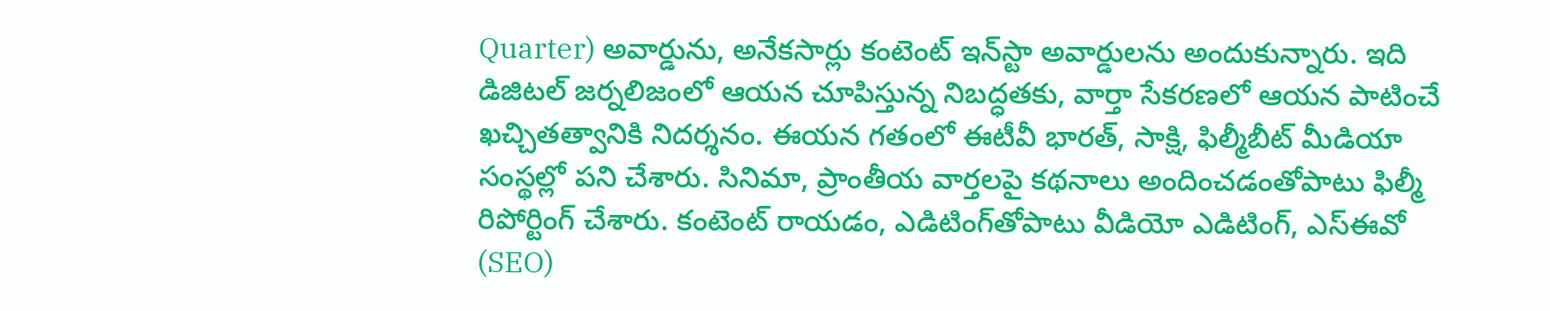Quarter) అవార్డును, అనేకసార్లు కంటెంట్ ఇన్‌స్టా అవార్డులను అందుకున్నారు. ఇది డిజిటల్ జర్నలిజంలో ఆయన చూపిస్తున్న నిబద్ధతకు, వార్తా సేకరణలో ఆయన పాటించే ఖచ్చితత్వానికి నిదర్శనం. ఈయన గతంలో ఈటీవీ భారత్, సాక్షి, ఫిల్మీబీట్ మీడియా సంస్థల్లో పని చేశారు. సినిమా, ప్రాంతీయ వార్తలపై కథనాలు అందించడంతోపాటు ఫిల్మీ రిపోర్టింగ్ చేశారు. కంటెంట్ రాయడం, ఎడిటింగ్‌తోపాటు వీడియో ఎడిటింగ్, ఎస్‌ఈవో (SEO)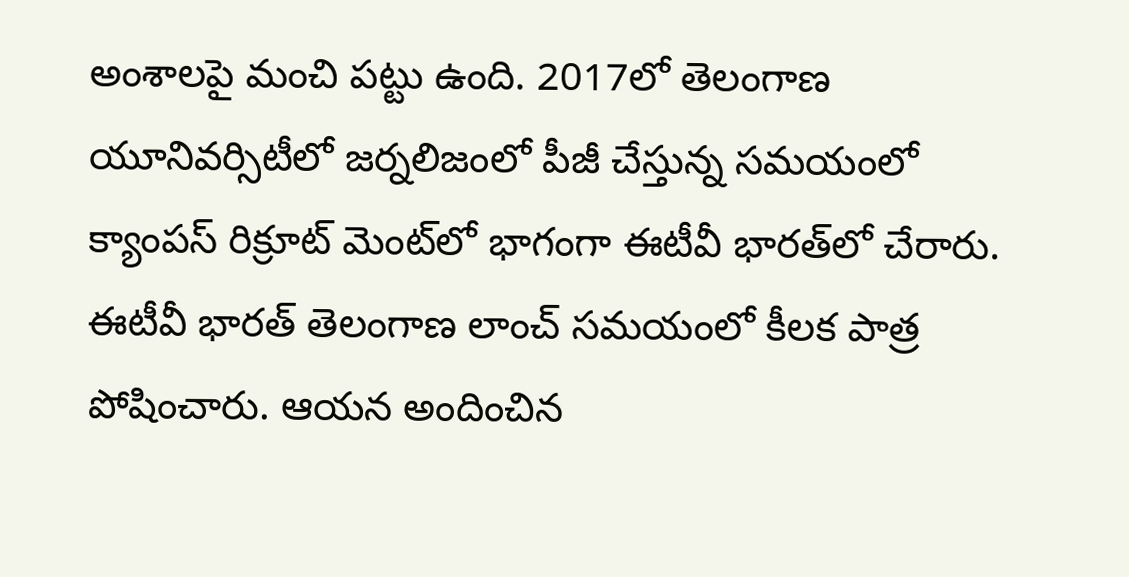అంశాలపై మంచి పట్టు ఉంది. 2017లో తెలంగాణ యూనివర్సిటీలో జర్నలిజంలో పీజీ చేస్తున్న సమయంలో క్యాంపస్ రిక్రూట్ మెంట్‌లో భాగంగా ఈటీవీ భారత్‌లో చేరారు. ఈటీవీ భారత్ తెలంగాణ లాంచ్ సమయంలో కీలక పాత్ర పోషించారు. ఆయన అందించిన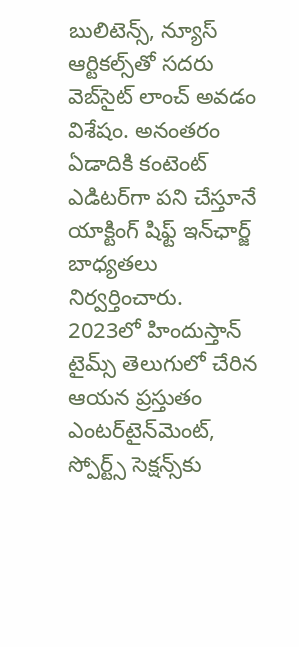బులిటెన్స్, న్యూస్ ఆర్టికల్స్‌తో సదరు వెబ్‌సైట్ లాంచ్ అవడం విశేషం. అనంతరం ఏడాదికి కంటెంట్ ఎడిటర్‌గా పని చేస్తూనే యాక్టింగ్ షిఫ్ట్ ఇన్‌ఛార్జ్ బాధ్యతలు నిర్వర్తించారు. 2023లో హిందుస్తాన్ టైమ్స్ తెలుగులో చేరిన ఆయన ప్రస్తుతం ఎంటర్‌టైన్‌మెంట్, స్పోర్ట్స్ సెక్షన్స్‌కు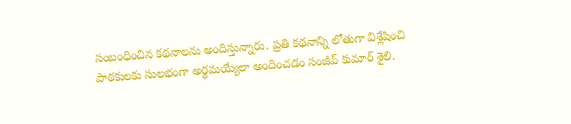సంబంధించిన కథనాలను అందిస్తున్నారు. ప్రతి కథనాన్ని లోతుగా విశ్లేషించి పాఠకులకు సులభంగా అర్థమయ్యేలా అందించడం సంజీవ్ కుమార్ శైలి.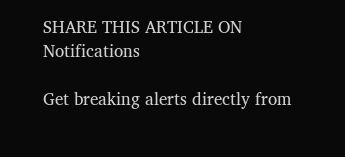SHARE THIS ARTICLE ON
Notifications

Get breaking alerts directly from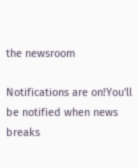the newsroom

Notifications are on!You'll be notified when news breaks